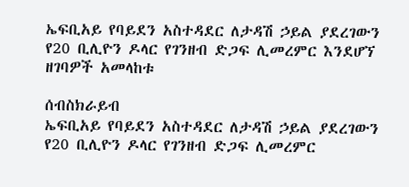ኤፍቢአይ የባይደን አስተዳደር ለታዳሽ ኃይል ያደረገውን የ20 ቢሊዮን ዶላር የገንዘብ ድጋፍ ሊመረምር እንደሆኘ ዘገባዎች አመላከቱ

ሰብስክራይብ
ኤፍቢአይ የባይደን አስተዳደር ለታዳሽ ኃይል ያደረገውን የ20 ቢሊዮን ዶላር የገንዘብ ድጋፍ ሊመረምር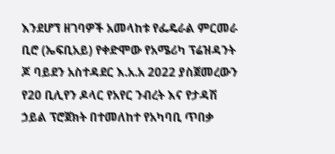እንደሆኘ ዘገባዎች አመላከቱ የፌዴራል ምርመራ ቢሮ (ኤፍቢአይ) የቀድሞው የአሜሪካ ፕሬዝዳንት ጆ ባይደን አስተዳደር እ.አ.አ 2022 ያስጀመረውን የ20 ቢሊየን ዶላር የአየር ንብረት እና የታዳሽ ኃይል ፕሮጀክት በተመለከተ የአካባቢ ጥበቃ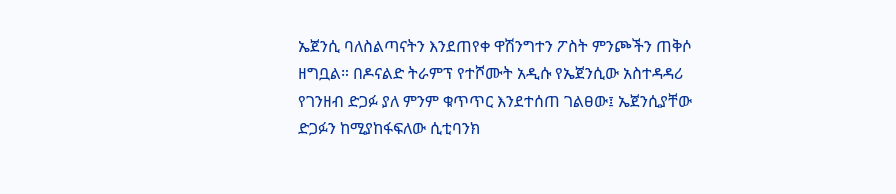ኤጀንሲ ባለስልጣናትን እንደጠየቀ ዋሽንግተን ፖስት ምንጮችን ጠቅሶ ዘግቧል። በዶናልድ ትራምፕ የተሾሙት አዲሱ የኤጀንሲው አስተዳዳሪ የገንዘብ ድጋፉ ያለ ምንም ቁጥጥር እንደተሰጠ ገልፀው፤ ኤጀንሲያቸው ድጋፉን ከሚያከፋፍለው ሲቲባንክ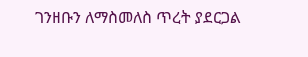ገንዘቡን ለማስመለስ ጥረት ያደርጋል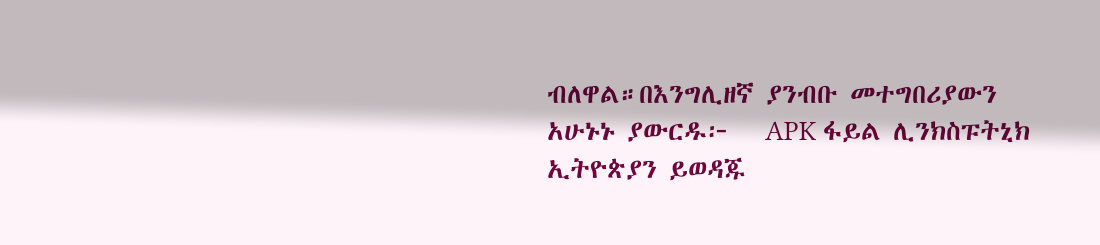ብለዋል።በእንግሊዘኛ ያንብቡ መተግበሪያውን አሁኑኑ ያውርዱ፦   APK ፋይል ሊንክስፑትኒክ ኢትዮጵያን ይወዳጁ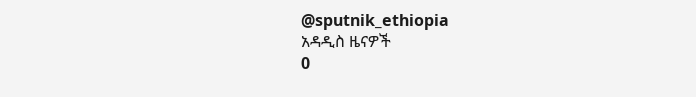@sputnik_ethiopia
አዳዲስ ዜናዎች
0